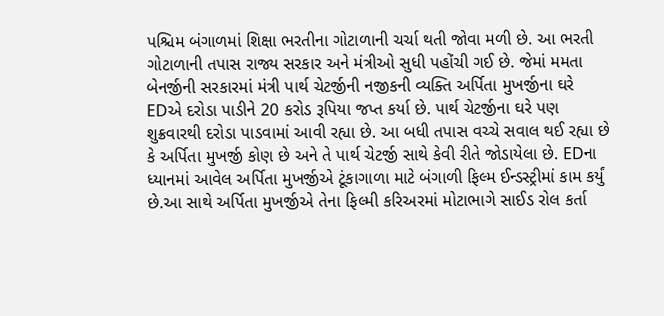પશ્ચિમ બંગાળમાં શિક્ષા ભરતીના ગોટાળાની ચર્ચા થતી જોવા મળી છે. આ ભરતી ગોટાળાની તપાસ રાજ્ય સરકાર અને મંત્રીઓ સુધી પહોંચી ગઈ છે. જેમાં મમતા બેનર્જીની સરકારમાં મંત્રી પાર્થ ચેટર્જીની નજીકની વ્યક્તિ અર્પિતા મુખર્જીના ઘરે EDએ દરોડા પાડીને 20 કરોડ રૂપિયા જપ્ત કર્યા છે. પાર્થ ચેટર્જીના ઘરે પણ શુક્રવારથી દરોડા પાડવામાં આવી રહ્યા છે. આ બધી તપાસ વચ્ચે સવાલ થઈ રહ્યા છે કે અર્પિતા મુખર્જી કોણ છે અને તે પાર્થ ચેટર્જી સાથે કેવી રીતે જોડાયેલા છે. EDના ધ્યાનમાં આવેલ અર્પિતા મુખર્જીએ ટૂંકાગાળા માટે બંગાળી ફિલ્મ ઈન્ડસ્ટ્રીમાં કામ કર્યું છે.આ સાથે અર્પિતા મુખર્જીએ તેના ફિલ્મી કરિઅરમાં મોટાભાગે સાઈડ રોલ કર્તા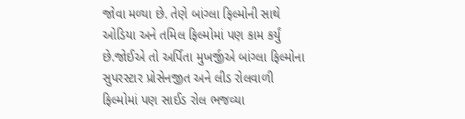જોવા મળ્યા છે. તેણે બાંગ્લા ફિલ્મોની સાથે ઓડિયા અને તમિલ ફિલ્મોમાં પણ કામ કર્યું છે.જોઈએ તો અર્પિતા મુખર્જીએ બાંગ્લા ફિલ્મોના સુપરસ્ટાર પ્રોસેનજીત અને લીડ રોલવાળી ફિલ્મોમાં પણ સાઈડ રોલ ભજવ્યા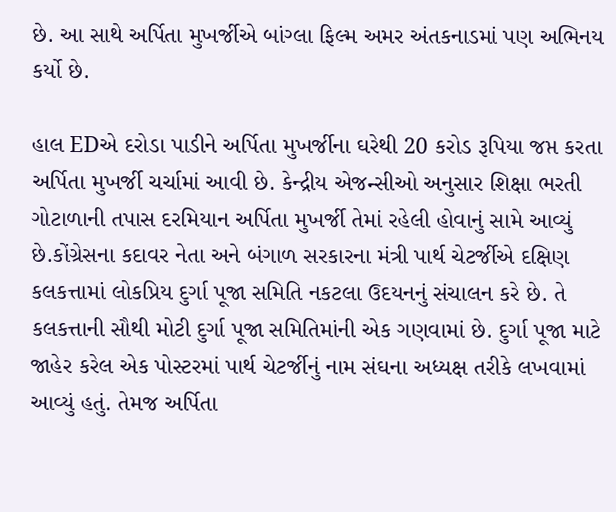છે. આ સાથે અર્પિતા મુખર્જીએ બાંગ્લા ફિલ્મ અમર અંતકનાડમાં પણ અભિનય કર્યો છે.

હાલ EDએ દરોડા પાડીને અર્પિતા મુખર્જીના ઘરેથી 20 કરોડ રૂપિયા જપ્ત કરતા અર્પિતા મુખર્જી ચર્ચામાં આવી છે. કેન્દ્રીય એજન્સીઓ અનુસાર શિક્ષા ભરતી ગોટાળાની તપાસ દરમિયાન અર્પિતા મુખર્જી તેમાં રહેલી હોવાનું સામે આવ્યું છે.કોંગ્રેસના કદાવર નેતા અને બંગાળ સરકારના મંત્રી પાર્થ ચેટર્જીએ દક્ષિણ કલકત્તામાં લોકપ્રિય દુર્ગા પૂજા સમિતિ નકટલા ઉદયનનું સંચાલન કરે છે. તે કલકત્તાની સૌથી મોટી દુર્ગા પૂજા સમિતિમાંની એક ગણવામાં છે. દુર્ગા પૂજા માટે જાહેર કરેલ એક પોસ્ટરમાં પાર્થ ચેટર્જીનું નામ સંઘના અધ્યક્ષ તરીકે લખવામાં આવ્યું હતું. તેમજ અર્પિતા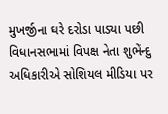મુખર્જીના ઘરે દરોડા પાડ્યા પછી વિધાનસભામાં વિપક્ષ નેતા શુભેંન્દુ અધિકારીએ સોશિયલ મીડિયા પર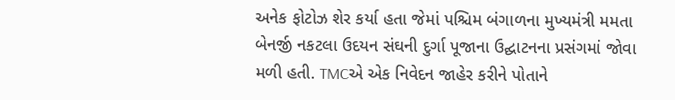અનેક ફોટોઝ શેર કર્યા હતા જેમાં પશ્ચિમ બંગાળના મુખ્યમંત્રી મમતા બેનર્જી નકટલા ઉદયન સંઘની દુર્ગા પૂજાના ઉદ્ઘાટનના પ્રસંગમાં જોવા મળી હતી. TMCએ એક નિવેદન જાહેર કરીને પોતાને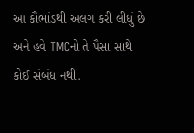આ કૌભાંડથી અલગ કરી લીધું છે અને હવે TMCનો તે પૈસા સાથે કોઈ સંબંધ નથી.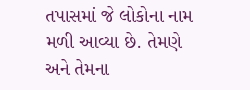તપાસમાં જે લોકોના નામ મળી આવ્યા છે. તેમણે અને તેમના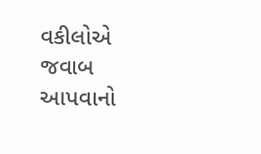વકીલોએ જવાબ આપવાનો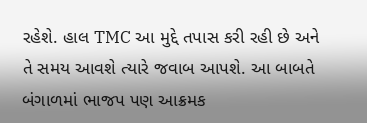રહેશે. હાલ TMC આ મુદ્દે તપાસ કરી રહી છે અને તે સમય આવશે ત્યારે જવાબ આપશે. આ બાબતે બંગાળમાં ભાજપ પણ આક્રમક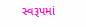સ્વરૂપમાં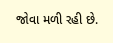જોવા મળી રહી છે.